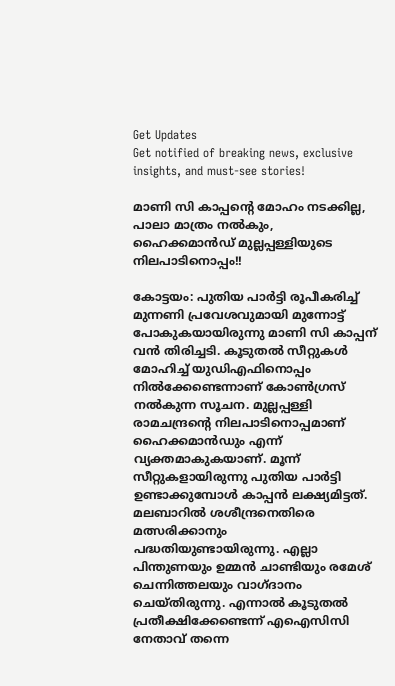Get Updates
Get notified of breaking news, exclusive insights, and must-see stories!

മാണി സി കാപ്പന്റെ മോഹം നടക്കില്ല, പാലാ മാത്രം നല്‍കും, ഹൈക്കമാന്‍ഡ് മുല്ലപ്പള്ളിയുടെ നിലപാടിനൊപ്പം!!

കോട്ടയം: പുതിയ പാര്‍ട്ടി രൂപീകരിച്ച് മുന്നണി പ്രവേശവുമായി മുന്നോട്ട് പോകുകയായിരുന്നു മാണി സി കാപ്പന് വന്‍ തിരിച്ചടി. കൂടുതല്‍ സീറ്റുകള്‍ മോഹിച്ച് യുഡിഎഫിനൊപ്പം നില്‍ക്കേണ്ടെന്നാണ് കോണ്‍ഗ്രസ് നല്‍കുന്ന സൂചന. മുല്ലപ്പള്ളി രാമചന്ദ്രന്റെ നിലപാടിനൊപ്പമാണ് ഹൈക്കമാന്‍ഡും എന്ന് വ്യക്തമാകുകയാണ്. മൂന്ന് സീറ്റുകളായിരുന്നു പുതിയ പാര്‍ട്ടി ഉണ്ടാക്കുമ്പോള്‍ കാപ്പന്‍ ലക്ഷ്യമിട്ടത്. മലബാറില്‍ ശശീന്ദ്രനെതിരെ മത്സരിക്കാനും പദ്ധതിയുണ്ടായിരുന്നു. എല്ലാ പിന്തുണയും ഉമ്മന്‍ ചാണ്ടിയും രമേശ് ചെന്നിത്തലയും വാഗ്ദാനം ചെയ്തിരുന്നു. എന്നാല്‍ കൂടുതല്‍ പ്രതീക്ഷിക്കേണ്ടെന്ന് എഐസിസി നേതാവ് തന്നെ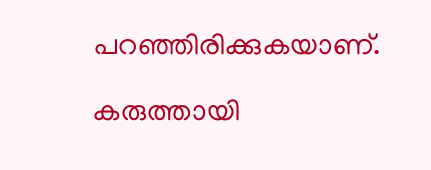പറഞ്ഞിരിക്കുകയാണ്.

കരുത്തായി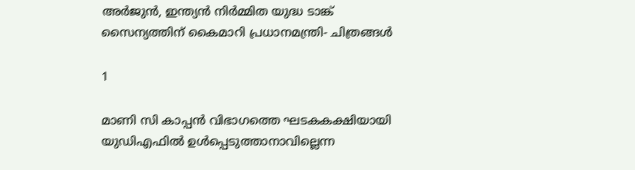അര്‍ജുന്‍, ഇന്ത്യന്‍ നിര്‍മ്മിത യുദ്ധ ടാങ്ക് സൈന്യത്തിന് കൈമാറി പ്രധാനമന്ത്രി- ചിത്രങ്ങള്‍

1

മാണി സി കാപ്പന്‍ വിഭാഗത്തെ ഘടകകക്ഷിയായി യുഡിഎഫില്‍ ഉള്‍പ്പെടുത്താനാവില്ലെന്ന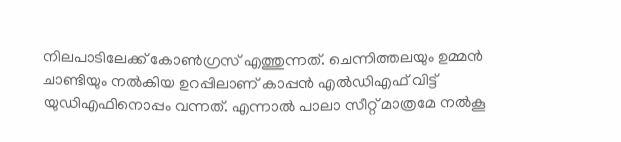നിലപാടിലേക്ക് കോണ്‍ഗ്രസ് എത്തുന്നത്. ചെന്നിത്തലയും ഉമ്മന്‍ ചാണ്ടിയും നല്‍കിയ ഉറപ്പിലാണ് കാപ്പന്‍ എല്‍ഡിഎഫ് വിട്ട് യുഡിഎഫിനൊപ്പം വന്നത്. എന്നാല്‍ പാലാ സീറ്റ് മാത്രമേ നല്‍കൂ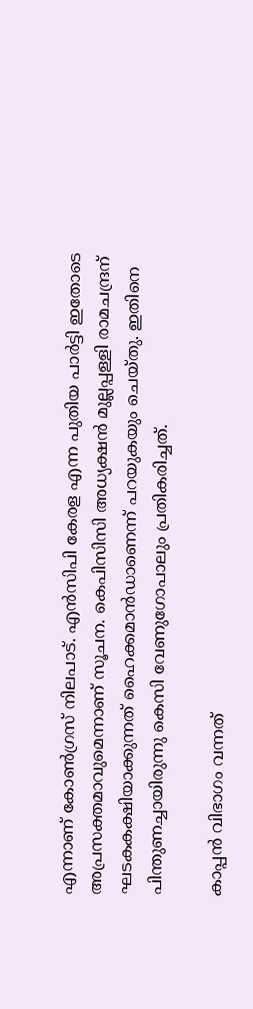എന്നാണ് കോണ്‍ഗ്രസ് നിലപാട്. എന്‍സിപി കേരള എന്ന പുതിയ പാര്‍ട്ടി ഇതോടെ അപ്രസക്തമാവുമെന്നാണ് സൂചന. കെപിസിസി അധ്യക്ഷന്‍ മുല്ലപ്പള്ളി രാമചന്ദ്രന് ഘടകകക്ഷിയാക്കുന്നത് ഹൈക്കമാന്‍ഡാണെന്ന് പറയുകയും ചെയ്തു. ഇതിനെ പിന്തുണച്ചായിരുന്നു കെസി വേണുഗോപാലും പ്രതികരിച്ചത്.

കാപ്പന്‍ വിഭാഗം വന്നത്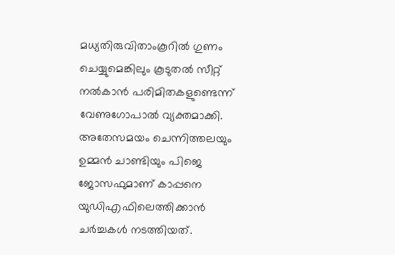മധ്യതിരുവിതാംകൂറില്‍ ഗുണം ചെയ്യുമെങ്കിലും കൂടുതല്‍ സീറ്റ് നല്‍കാന്‍ പരിമിതകളുണ്ടെന്ന് വേണുഗോപാല്‍ വ്യക്തമാക്കി. അതേസമയം ചെന്നിത്തലയും ഉമ്മന്‍ ചാണ്ടിയും പിജെ ജോസഫുമാണ് കാപ്പനെ യുഡിഎഫിലെത്തിക്കാന്‍ ചര്‍ച്ചകള്‍ നടത്തിയത്.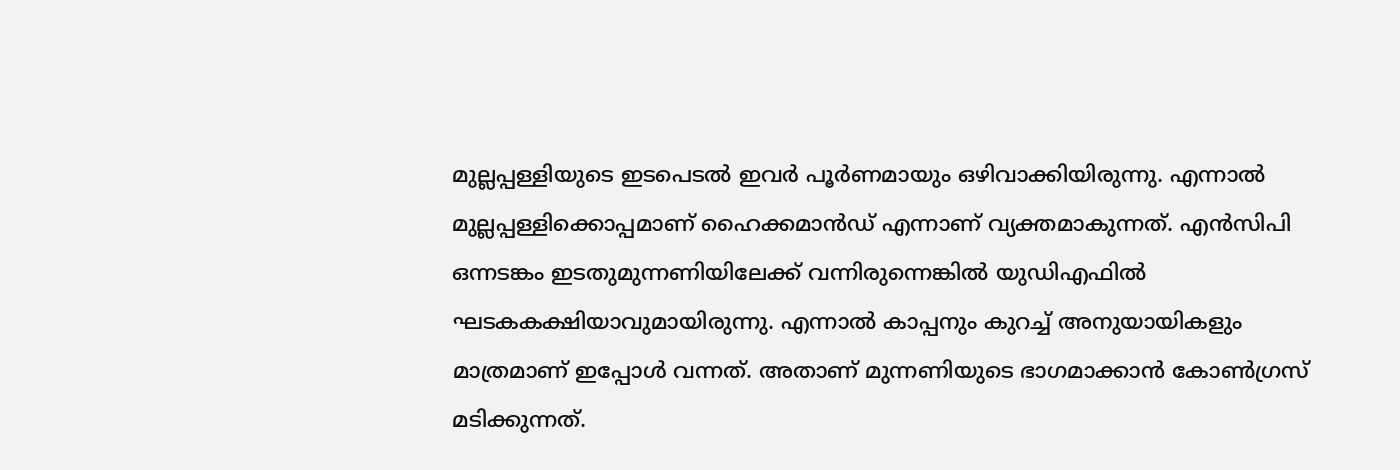മുല്ലപ്പള്ളിയുടെ ഇടപെടല്‍ ഇവര്‍ പൂര്‍ണമായും ഒഴിവാക്കിയിരുന്നു. എന്നാല്‍ മുല്ലപ്പള്ളിക്കൊപ്പമാണ് ഹൈക്കമാന്‍ഡ് എന്നാണ് വ്യക്തമാകുന്നത്. എന്‍സിപി ഒന്നടങ്കം ഇടതുമുന്നണിയിലേക്ക് വന്നിരുന്നെങ്കില്‍ യുഡിഎഫില്‍ ഘടകകക്ഷിയാവുമായിരുന്നു. എന്നാല്‍ കാപ്പനും കുറച്ച് അനുയായികളും മാത്രമാണ് ഇപ്പോള്‍ വന്നത്. അതാണ് മുന്നണിയുടെ ഭാഗമാക്കാന്‍ കോണ്‍ഗ്രസ് മടിക്കുന്നത്.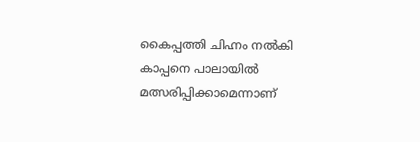കൈപ്പത്തി ചിഹ്നം നല്‍കി കാപ്പനെ പാലായില്‍ മത്സരിപ്പിക്കാമെന്നാണ്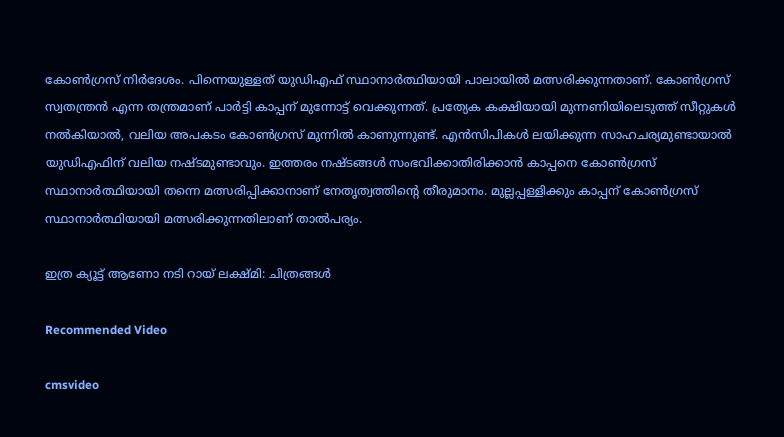കോണ്‍ഗ്രസ് നിര്‍ദേശം. പിന്നെയുള്ളത് യുഡിഎഫ് സ്ഥാനാര്‍ത്ഥിയായി പാലായില്‍ മത്സരിക്കുന്നതാണ്. കോണ്‍ഗ്രസ് സ്വതന്ത്രന്‍ എന്ന തന്ത്രമാണ് പാര്‍ട്ടി കാപ്പന് മുന്നോട്ട് വെക്കുന്നത്. പ്രത്യേക കക്ഷിയായി മുന്നണിയിലെടുത്ത് സീറ്റുകള്‍ നല്‍കിയാല്‍, വലിയ അപകടം കോണ്‍ഗ്രസ് മുന്നില്‍ കാണുന്നുണ്ട്. എന്‍സിപികള്‍ ലയിക്കുന്ന സാഹചര്യമുണ്ടായാല്‍ യുഡിഎഫിന് വലിയ നഷ്ടമുണ്ടാവും. ഇത്തരം നഷ്ടങ്ങള്‍ സംഭവിക്കാതിരിക്കാന്‍ കാപ്പനെ കോണ്‍ഗ്രസ് സ്ഥാനാര്‍ത്ഥിയായി തന്നെ മത്സരിപ്പിക്കാനാണ് നേതൃത്വത്തിന്റെ തീരുമാനം. മുല്ലപ്പള്ളിക്കും കാപ്പന് കോണ്‍ഗ്രസ് സ്ഥാനാര്‍ത്ഥിയായി മത്സരിക്കുന്നതിലാണ് താല്‍പര്യം.

ഇത്ര ക്യൂട്ട് ആണോ നടി റായ് ലക്ഷ്മി: ചിത്രങ്ങള്‍

Recommended Video

cmsvideo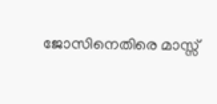ജോസിനെതിരെ മാസ്സ്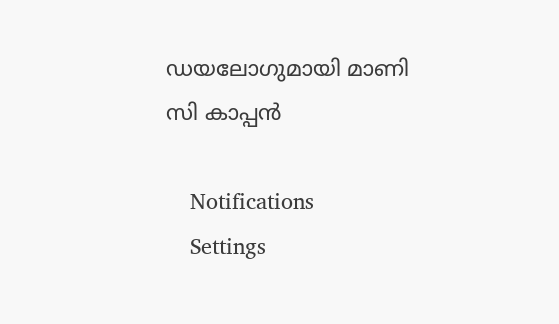ഡയലോഗുമായി മാണി സി കാപ്പൻ

    Notifications
    Settings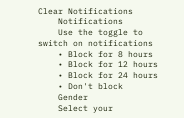Clear Notifications
    Notifications
    Use the toggle to switch on notifications
    • Block for 8 hours
    • Block for 12 hours
    • Block for 24 hours
    • Don't block
    Gender
    Select your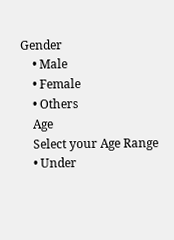Gender
    • Male
    • Female
    • Others
    Age
    Select your Age Range
    • Under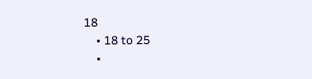18
    • 18 to 25
    •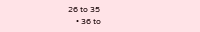26 to 35
    • 36 to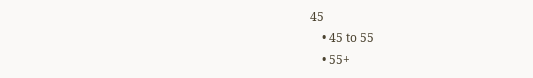45
    • 45 to 55
    • 55+